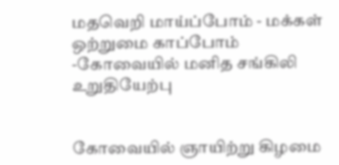மதவெறி மாய்ப்போம் - மக்கள் ஒற்றுமை காப்போம் -கோவையில் மனித சங்கிலி உறுதியேற்பு


கோவையில் ஞாயிற்று கிழமை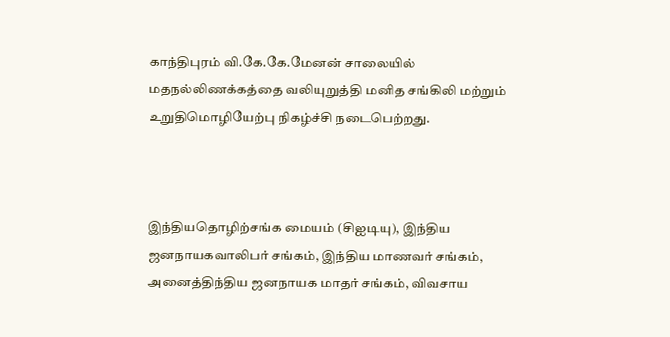காந்திபுரம் வி.கே.கே.மேனன் சாலையில் மதநல்லிணக்கத்தை வலியுறுத்தி மனித சங்கிலி மற்றும் உறுதிமொழியேற்பு நிகழ்ச்சி நடைபெற்றது.



இந்தியதொழிற்சங்க மையம் (சிஐடியு), இந்திய ஜனநாயகவாலிபர் சங்கம், இந்திய மாணவர் சங்கம், அனைத்திந்திய ஜனநாயக மாதர் சங்கம், விவசாய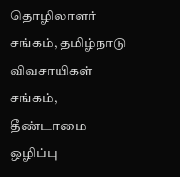தொழிலாளர் சங்கம், தமிழ்நாடு விவசாயிகள் சங்கம், தீண்டாமை ஒழிப்பு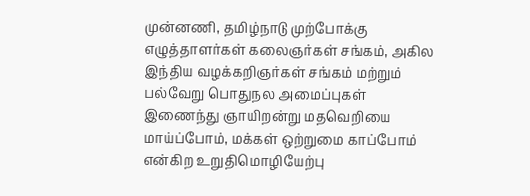முன்னணி, தமிழ்நாடு முற்போக்கு எழுத்தாளர்கள் கலைஞர்கள் சங்கம், அகில இந்திய வழக்கறிஞர்கள் சங்கம் மற்றும் பல்வேறு பொதுநல அமைப்புகள் இணைந்து ஞாயிறன்று மதவெறியை மாய்ப்போம், மக்கள் ஒற்றுமை காப்போம் என்கிற உறுதிமொழியேற்பு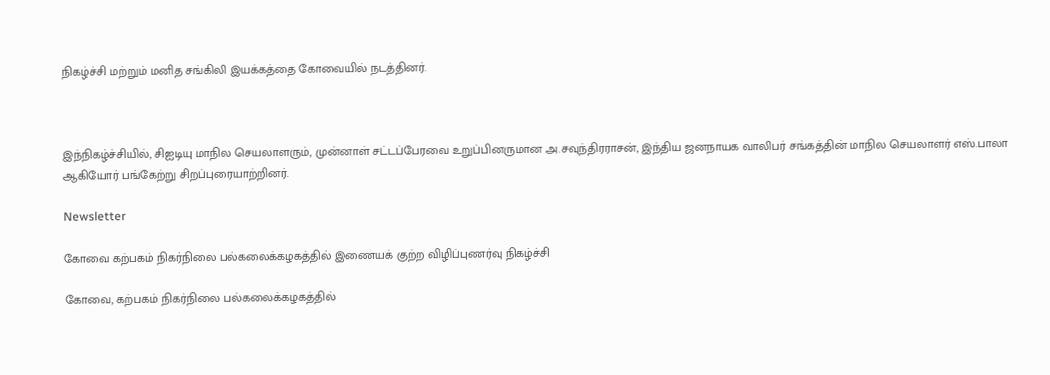நிகழ்ச்சி மற்றும் மனித சங்கிலி இயக்கத்தை கோவையில் நடத்தினர்.



இந்நிகழ்ச்சியில், சிஐடியு மாநில செயலாளரும், முன்னாள் சட்டப்பேரவை உறுப்பினருமான அ.சவுந்திரராசன், இந்திய ஜனநாயக வாலிபர் சங்கத்தின் மாநில செயலாளர் எஸ்.பாலா ஆகியோர் பங்கேற்று சிறப்புரையாற்றினர்.

Newsletter

கோவை கற்பகம் நிகர்நிலை பல்கலைக்கழகத்தில் இணையக் குற்ற விழிப்புணர்வு நிகழ்ச்சி

கோவை, கற்பகம் நிகர்நிலை பல்கலைக்கழகத்தில்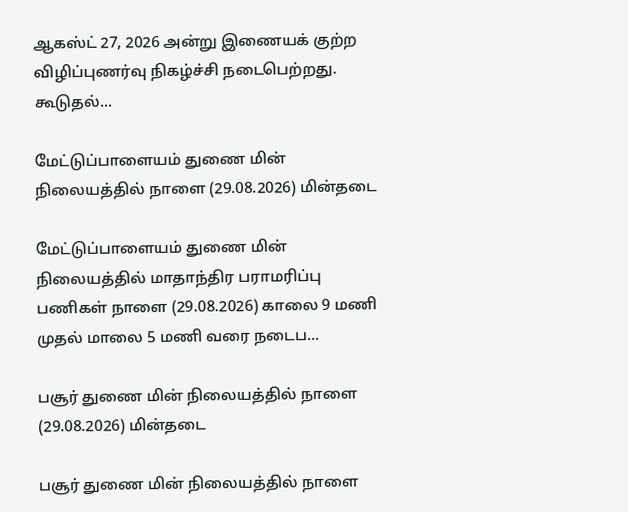ஆகஸ்ட் 27, 2026 அன்று இணையக் குற்ற விழிப்புணர்வு நிகழ்ச்சி நடைபெற்றது. கூடுதல்...

மேட்டுப்பாளையம் துணை மின் நிலையத்தில் நாளை (29.08.2026) மின்தடை

மேட்டுப்பாளையம் துணை மின் நிலையத்தில் மாதாந்திர பராமரிப்பு பணிகள் நாளை (29.08.2026) காலை 9 மணி முதல் மாலை 5 மணி வரை நடைப...

பசூர் துணை மின் நிலையத்தில் நாளை (29.08.2026) மின்தடை

பசூர் துணை மின் நிலையத்தில் நாளை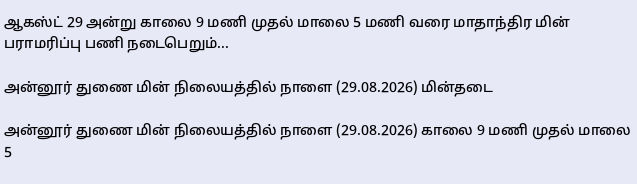ஆகஸ்ட் 29 அன்று காலை 9 மணி முதல் மாலை 5 மணி வரை மாதாந்திர மின் பராமரிப்பு பணி நடைபெறும்...

அன்னூர் துணை மின் நிலையத்தில் நாளை (29.08.2026) மின்தடை

அன்னூர் துணை மின் நிலையத்தில் நாளை (29.08.2026) காலை 9 மணி முதல் மாலை 5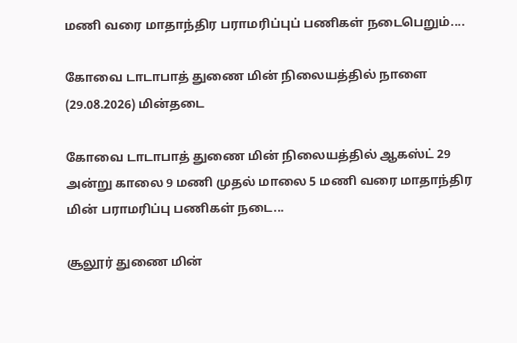மணி வரை மாதாந்திர பராமரிப்புப் பணிகள் நடைபெறும்....

கோவை டாடாபாத் துணை மின் நிலையத்தில் நாளை (29.08.2026) மின்தடை

கோவை டாடாபாத் துணை மின் நிலையத்தில் ஆகஸ்ட் 29 அன்று காலை 9 மணி முதல் மாலை 5 மணி வரை மாதாந்திர மின் பராமரிப்பு பணிகள் நடை...

சூலூர் துணை மின்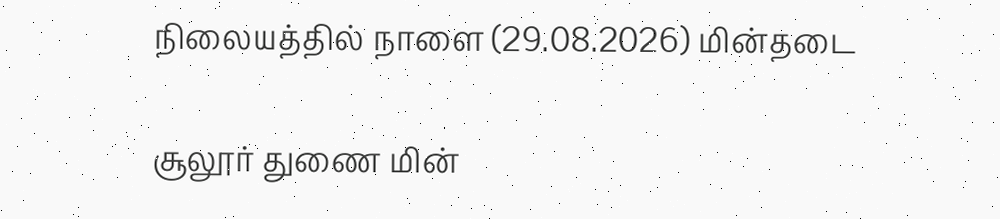நிலையத்தில் நாளை (29.08.2026) மின்தடை

சூலூர் துணை மின்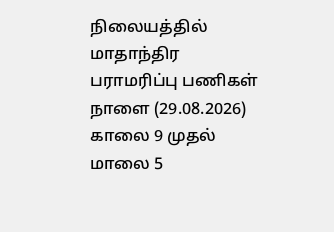நிலையத்தில் மாதாந்திர பராமரிப்பு பணிகள் நாளை (29.08.2026) காலை 9 முதல் மாலை 5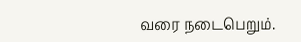வரை நடைபெறும்.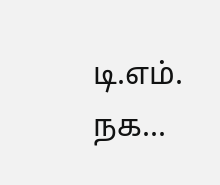டி.எம். நக...